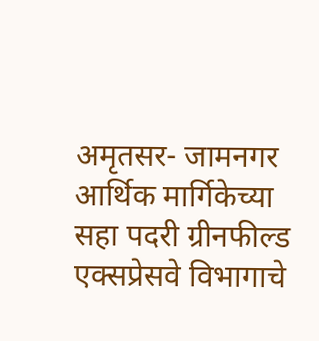अमृतसर- जामनगर आर्थिक मार्गिकेच्या सहा पदरी ग्रीनफील्ड एक्सप्रेसवे विभागाचे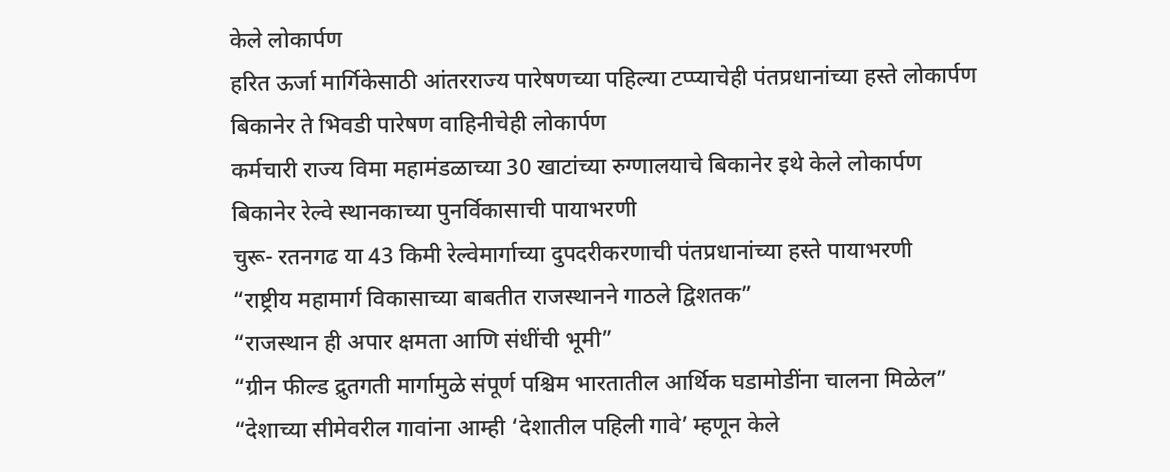केले लोकार्पण
हरित ऊर्जा मार्गिकेसाठी आंतरराज्य पारेषणच्या पहिल्या टप्प्याचेही पंतप्रधानांच्या हस्ते लोकार्पण
बिकानेर ते भिवडी पारेषण वाहिनीचेही लोकार्पण
कर्मचारी राज्य विमा महामंडळाच्या 30 खाटांच्या रुग्णालयाचे बिकानेर इथे केले लोकार्पण
बिकानेर रेल्वे स्थानकाच्या पुनर्विकासाची पायाभरणी
चुरू- रतनगढ या 43 किमी रेल्वेमार्गाच्या दुपदरीकरणाची पंतप्रधानांच्या हस्ते पायाभरणी
“राष्ट्रीय महामार्ग विकासाच्या बाबतीत राजस्थानने गाठले द्विशतक”
“राजस्थान ही अपार क्षमता आणि संधींची भूमी”
“ग्रीन फील्ड द्रुतगती मार्गामुळे संपूर्ण पश्चिम भारतातील आर्थिक घडामोडींना चालना मिळेल”
“देशाच्या सीमेवरील गावांना आम्ही ‘देशातील पहिली गावे’ म्हणून केले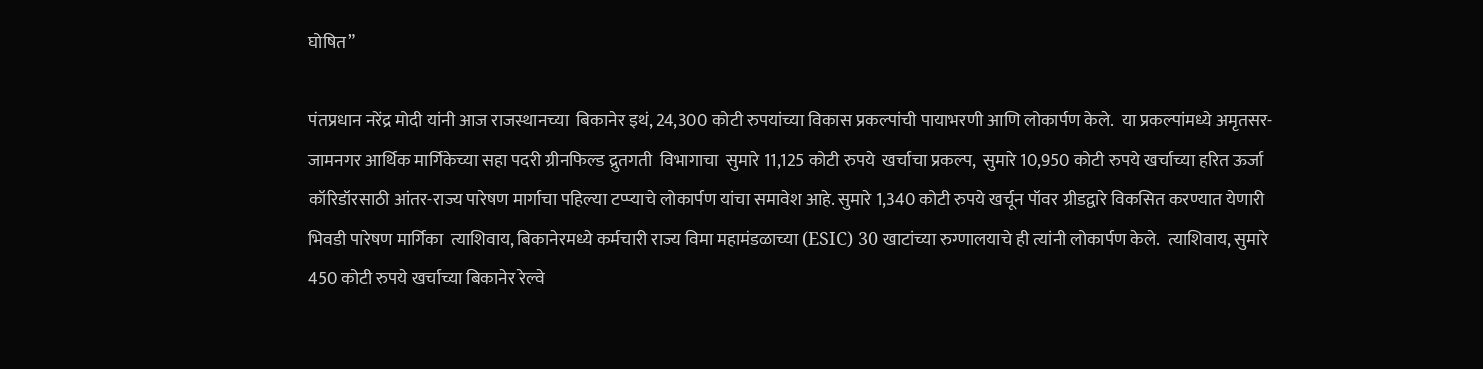घोषित”

पंतप्रधान नरेंद्र मोदी यांनी आज राजस्थानच्या  बिकानेर इथं, 24,300 कोटी रुपयांच्या विकास प्रकल्पांची पायाभरणी आणि लोकार्पण केले.  या प्रकल्पांमध्ये अमृतसर-जामनगर आर्थिक मार्गिकेच्या सहा पदरी ग्रीनफिल्ड द्रुतगती  विभागाचा  सुमारे 11,125 कोटी रुपये  खर्चाचा प्रकल्प,  सुमारे 10,950 कोटी रुपये खर्चाच्या हरित ऊर्जा कॉरिडॉरसाठी आंतर-राज्य पारेषण मार्गाचा पहिल्या टप्प्याचे लोकार्पण यांचा समावेश आहे. सुमारे 1,340 कोटी रुपये खर्चून पॉवर ग्रीडद्वारे विकसित करण्यात येणारी  भिवडी पारेषण मार्गिका  त्याशिवाय, बिकानेरमध्ये कर्मचारी राज्य विमा महामंडळाच्या (ESIC) 30 खाटांच्या रुग्णालयाचे ही त्यांनी लोकार्पण केले.  त्याशिवाय, सुमारे 450 कोटी रुपये खर्चाच्या बिकानेर रेल्वे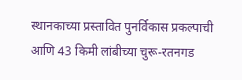स्थानकाच्या प्रस्तावित पुनर्विकास प्रकल्पाची आणि 43 किमी लांबीच्या चुरू-रतनगड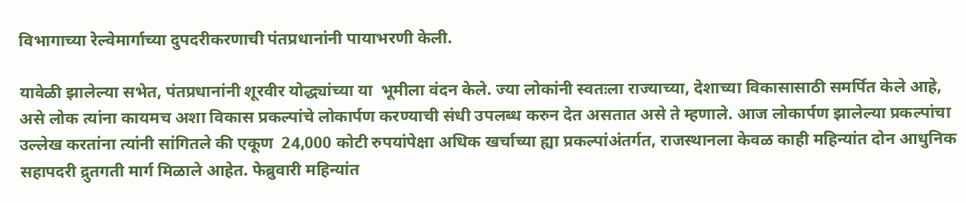विभागाच्या रेल्वेमार्गाच्या दुपदरीकरणाची पंतप्रधानांनी पायाभरणी केली.

यावेळी झालेल्या सभेत, पंतप्रधानांनी शूरवीर योद्ध्यांच्या या  भूमीला वंदन केले. ज्या लोकांनी स्वतःला राज्याच्या, देशाच्या विकासासाठी समर्पित केले आहे, असे लोक त्यांना कायमच अशा विकास प्रकल्पांचे लोकार्पण करण्याची संधी उपलब्ध करुन देत असतात असे ते म्हणाले. आज लोकार्पण झालेल्या प्रकल्पांचा उल्लेख करतांना त्यांनी सांगितले की एकूण  24,000 कोटी रुपयांपेक्षा अधिक खर्चाच्या ह्या प्रकल्पांअंतर्गत, राजस्थानला केवळ काही महिन्यांत दोन आधुनिक सहापदरी द्रुतगती मार्ग मिळाले आहेत. फेब्रुवारी महिन्यांत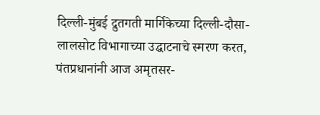दिल्ली-मुंबई द्रुतगती मार्गिकेच्या दिल्ली-दौसा-लालसोट विभागाच्या उद्घाटनाचे स्मरण करत, पंतप्रधानांनी आज अमृतसर-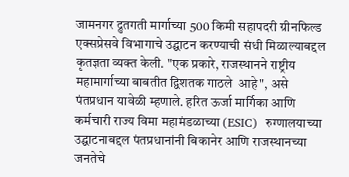जामनगर द्रुतगती मार्गाच्या 500 किमी सहापदरी ग्रीनफिल्ड एक्सप्रेसवे विभागाचे उद्घाटन करण्याची संधी मिळाल्याबद्दल कृतज्ञता व्यक्त केली. "एक प्रकारे, राजस्थानने राष्ट्रीय महामार्गाच्या बाबतीत द्विशतक गाठले  आहे", असे पंतप्रधान यावेळी म्हणाले. हरित ऊर्जा मार्गिका आणि कर्मचारी राज्य विमा महामंडळाच्या (ESIC)  रुग्णालयाच्या उद्घाटनाबद्दल पंतप्रधानांनी बिकानेर आणि राजस्थानच्या जनतेचे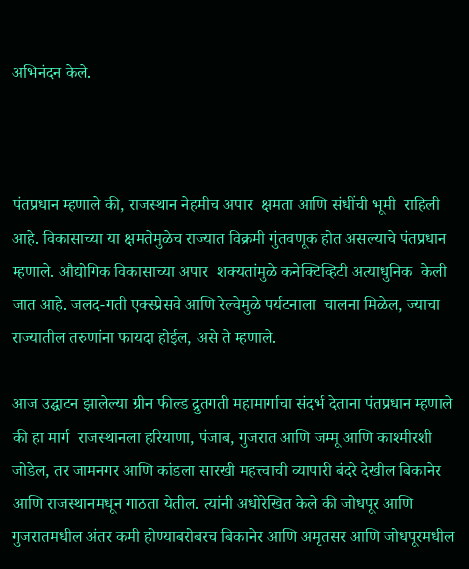अभिनंदन केले.



पंतप्रधान म्हणाले की, राजस्थान नेहमीच अपार  क्षमता आणि संधींची भूमी  राहिली आहे. विकासाच्या या क्षमतेमुळेच राज्यात विक्रमी गुंतवणूक होत असल्याचे पंतप्रधान म्हणाले. औद्योगिक विकासाच्या अपार  शक्यतांमुळे कनेक्टिव्हिटी अत्याधुनिक  केली जात आहे. जलद-गती एक्स्प्रेसवे आणि रेल्वेमुळे पर्यटनाला  चालना मिळेल, ज्याचा राज्यातील तरुणांना फायदा होईल, असे ते म्हणाले.

आज उद्घाटन झालेल्या ग्रीन फील्ड द्रुतगती महामार्गाचा संदर्भ देताना पंतप्रधान म्हणाले की हा मार्ग  राजस्थानला हरियाणा, पंजाब, गुजरात आणि जम्मू आणि काश्मीरशी जोडेल, तर जामनगर आणि कांडला सारखी महत्त्वाची व्यापारी बंदरे देखील बिकानेर आणि राजस्थानमधून गाठता येतील. त्यांनी अधोरेखित केले की जोधपूर आणि गुजरातमधील अंतर कमी होण्याबरोबरच बिकानेर आणि अमृतसर आणि जोधपूरमधील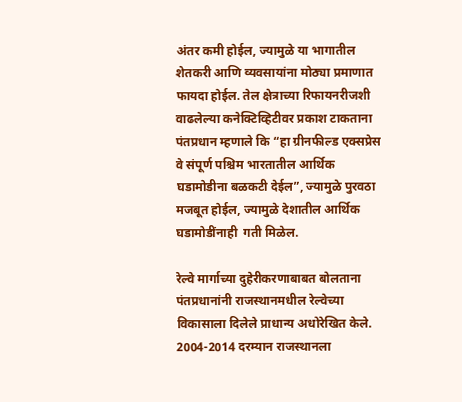अंतर कमी होईल, ज्यामुळे या भागातील शेतकरी आणि व्यवसायांना मोठ्या प्रमाणात फायदा होईल. तेल क्षेत्राच्या रिफायनरीजशी वाढलेल्या कनेक्टिव्हिटीवर प्रकाश टाकताना पंतप्रधान म्हणाले कि “हा ग्रीनफील्ड एक्सप्रेस वे संपूर्ण पश्चिम भारतातील आर्थिक घडामोडीना बळकटी देईल”, ज्यामुळे पुरवठा मजबूत होईल, ज्यामुळे देशातील आर्थिक घडामोडींनाही  गती मिळेल.

रेल्वे मार्गाच्या दुहेरीकरणाबाबत बोलताना पंतप्रधानांनी राजस्थानमधील रेल्वेच्या विकासाला दिलेले प्राधान्य अधोरेखित केले. 2004-2014 दरम्यान राजस्थानला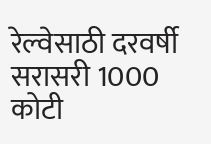रेल्वेसाठी दरवर्षी सरासरी 1000 कोटी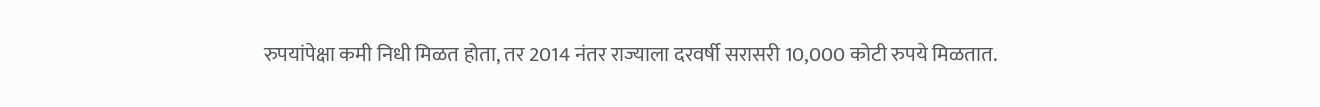रुपयांपेक्षा कमी निधी मिळत होता, तर 2014 नंतर राज्याला दरवर्षी सरासरी 10,000 कोटी रुपये मिळतात.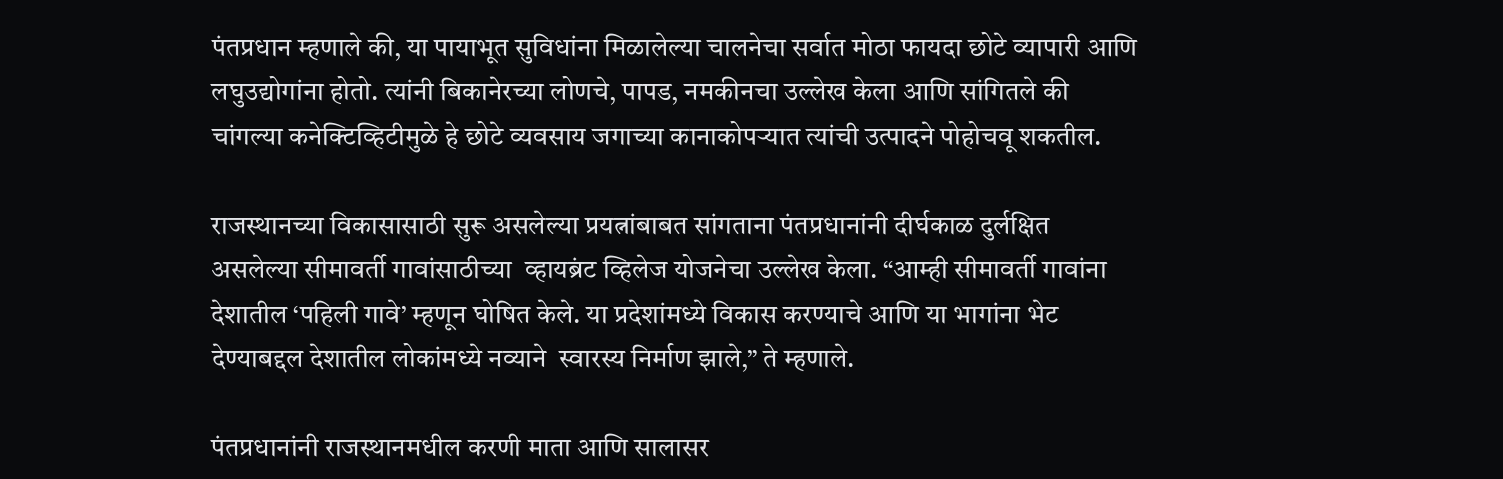पंतप्रधान म्हणाले की, या पायाभूत सुविधांना मिळालेल्या चालनेचा सर्वात मोठा फायदा छोटे व्यापारी आणि लघुउद्योगांना होतो. त्यांनी बिकानेरच्या लोणचे, पापड, नमकीनचा उल्लेख केला आणि सांगितले की चांगल्या कनेक्टिव्हिटीमुळे हे छोटे व्यवसाय जगाच्या कानाकोपऱ्यात त्यांची उत्पादने पोहोचवू शकतील.

राजस्थानच्या विकासासाठी सुरू असलेल्या प्रयत्नांबाबत सांगताना पंतप्रधानांनी दीर्घकाळ दुर्लक्षित असलेल्या सीमावर्ती गावांसाठीच्या  व्हायब्रंट व्हिलेज योजनेचा उल्लेख केला. “आम्ही सीमावर्ती गावांना देशातील ‘पहिली गावे’ म्हणून घोषित केले. या प्रदेशांमध्ये विकास करण्याचे आणि या भागांना भेट देण्याबद्दल देशातील लोकांमध्ये नव्याने  स्वारस्य निर्माण झाले,” ते म्हणाले.

पंतप्रधानांनी राजस्थानमधील करणी माता आणि सालासर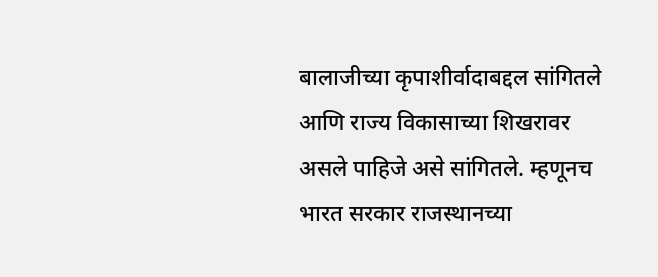बालाजीच्या कृपाशीर्वादाबद्दल सांगितले आणि राज्य विकासाच्या शिखरावर असले पाहिजे असे सांगितले. म्हणूनच भारत सरकार राजस्थानच्या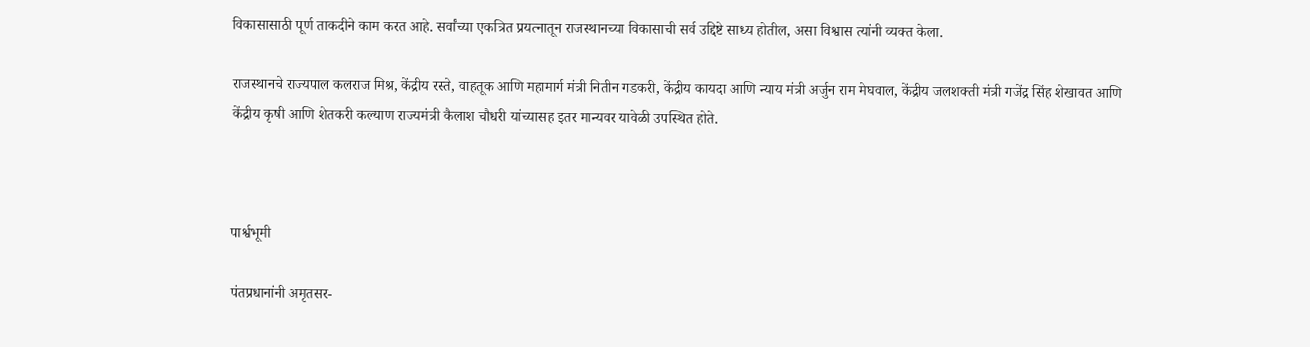विकासासाठी पूर्ण ताकदीने काम करत आहे. सर्वांच्या एकत्रित प्रयत्नातून राजस्थानच्या विकासाची सर्व उद्दिष्टे साध्य होतील, असा विश्वास त्यांनी व्यक्त केला.

राजस्थानचे राज्यपाल कलराज मिश्र, केंद्रीय रस्ते, वाहतूक आणि महामार्ग मंत्री नितीन गडकरी, केंद्रीय कायदा आणि न्याय मंत्री अर्जुन राम मेघवाल, केंद्रीय जलशक्ती मंत्री गजेंद्र सिंह शेखावत आणि केंद्रीय कृषी आणि शेतकरी कल्याण राज्यमंत्री कैलाश चौधरी यांच्यासह इतर मान्यवर यावेळी उपस्थित होते.



पार्श्वभूमी

पंतप्रधानांनी अमृतसर-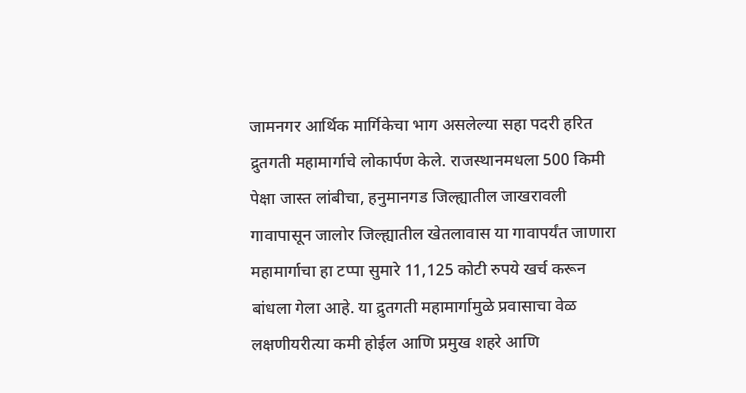जामनगर आर्थिक मार्गिकेचा भाग असलेल्या सहा पदरी हरित द्रुतगती महामार्गाचे लोकार्पण केले. राजस्थानमधला 500 किमी पेक्षा जास्त लांबीचा, हनुमानगड जिल्ह्यातील जाखरावली गावापासून जालोर जिल्ह्यातील खेतलावास या गावापर्यंत जाणारा महामार्गाचा हा टप्पा सुमारे 11,125 कोटी रुपये खर्च करून बांधला गेला आहे. या द्रुतगती महामार्गामुळे प्रवासाचा वेळ लक्षणीयरीत्या कमी होईल आणि प्रमुख शहरे आणि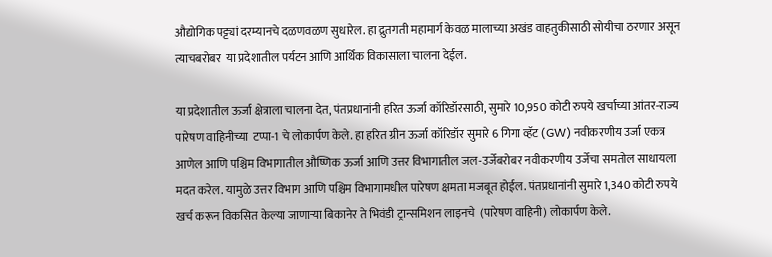औद्योगिक पट्ट्यां दरम्यानचे दळणवळण सुधारेल. हा द्रुतगती महामार्ग केवळ मालाच्या अखंड वाहतुकीसाठी सोयीचा ठरणार असून त्याचबरोबर  या प्रदेशातील पर्यटन आणि आर्थिक विकासाला चालना देईल.

या प्रदेशातील ऊर्जा क्षेत्राला चालना देत, पंतप्रधानांनी हरित ऊर्जा कॉरिडॉरसाठी, सुमारे 10,950 कोटी रुपये खर्चाच्या आंतर-राज्य पारेषण वाहिनीच्या  टप्पा-1 चे लोकार्पण केले. हा हरित ग्रीन ऊर्जा कॉरिडॉर सुमारे 6 गिगा व्हॅट (GW) नवीकरणीय उर्जा एकत्र आणेल आणि पश्चिम विभागातील औष्णिक ऊर्जा आणि उत्तर विभागातील जल-उर्जेबरोबर नवीकरणीय उर्जेचा समतोल साधायला मदत करेल. यामुळे उत्तर विभाग आणि पश्चिम विभागामधील पारेषण क्षमता मजबूत होईल. पंतप्रधानांनी सुमारे 1,340 कोटी रुपये खर्च करून विकसित केल्या जाणाऱ्या बिकानेर ते भिवंडी ट्रान्समिशन लाइनचे  (पारेषण वाहिनी) लोकार्पण केले.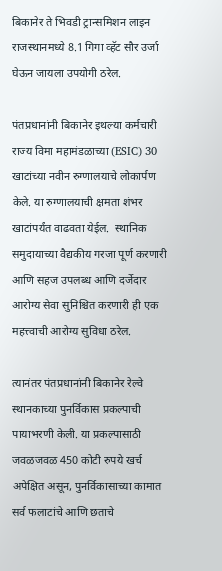बिकानेर ते भिवडी ट्रान्समिशन लाइन राजस्थानमध्ये 8.1 गिगा व्हॅट सौर उर्जा घेऊन जायला उपयोगी ठरेल.

पंतप्रधानांनी बिकानेर इथल्या कर्मचारी राज्य विमा महामंडळाच्या (ESIC) 30 खाटांच्या नवीन रुग्णालयाचे लोकार्पण केले. या रुग्णालयाची क्षमता शंभर खाटांपर्यंत वाढवता येईल.  स्थानिक समुदायाच्या वैद्यकीय गरजा पूर्ण करणारी आणि सहज उपलब्ध आणि दर्जेदार आरोग्य सेवा सुनिश्चित करणारी ही एक महत्त्वाची आरोग्य सुविधा ठरेल.

त्यानंतर पंतप्रधानांनी बिकानेर रेल्वे स्थानकाच्या पुनर्विकास प्रकल्पाची पायाभरणी केली. या प्रकल्पासाठी जवळजवळ 450 कोटी रुपये खर्च अपेक्षित असून, पुनर्विकासाच्या कामात सर्व फलाटांचे आणि छताचे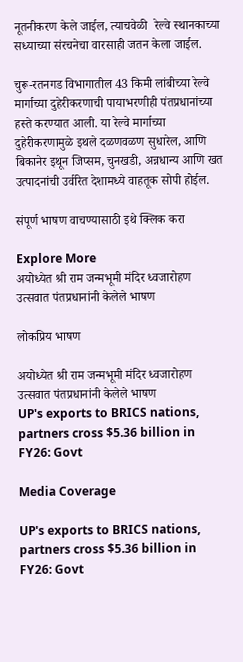नूतनीकरण केले जाईल, त्याचवेळी  रेल्वे स्थानकाच्या सध्याच्या संरचनेचा वारसाही जतन केला जाईल.

चुरू-रतनगड विभागातील 43 किमी लांबीच्या रेल्वे मार्गाच्या दुहेरीकरणाची पायाभरणीही पंतप्रधानांच्या हस्ते करण्यात आली. या रेल्वे मार्गाच्या दुहेरीकरणामुळे इथले दळणवळण सुधारेल, आणि बिकानेर इथून जिप्सम, चुनखडी, अन्नधान्य आणि खत उत्पादनांची उर्वरित देशामध्ये वाहतूक सोपी होईल.

संपूर्ण भाषण वाचण्यासाठी इथे क्लिक करा

Explore More
अयोध्येत श्री राम जन्मभूमी मंदिर ध्वजारोहण उत्सवात पंतप्रधानांनी केलेले भाषण

लोकप्रिय भाषण

अयोध्येत श्री राम जन्मभूमी मंदिर ध्वजारोहण उत्सवात पंतप्रधानांनी केलेले भाषण
UP's exports to BRICS nations, partners cross $5.36 billion in FY26: Govt

Media Coverage

UP's exports to BRICS nations, partners cross $5.36 billion in FY26: Govt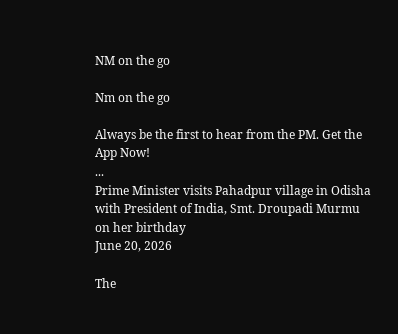NM on the go

Nm on the go

Always be the first to hear from the PM. Get the App Now!
...
Prime Minister visits Pahadpur village in Odisha with President of India, Smt. Droupadi Murmu on her birthday
June 20, 2026

The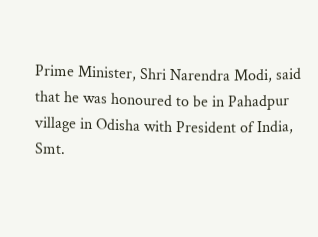Prime Minister, Shri Narendra Modi, said that he was honoured to be in Pahadpur village in Odisha with President of India, Smt.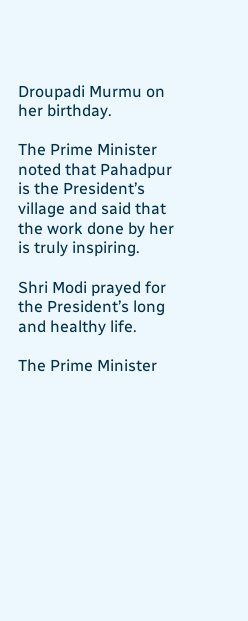Droupadi Murmu on her birthday.

The Prime Minister noted that Pahadpur is the President’s village and said that the work done by her is truly inspiring.

Shri Modi prayed for the President’s long and healthy life.

The Prime Minister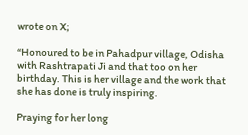wrote on X;

“Honoured to be in Pahadpur village, Odisha with Rashtrapati Ji and that too on her birthday. This is her village and the work that she has done is truly inspiring.

Praying for her long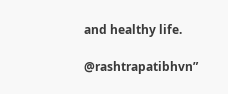and healthy life.

@rashtrapatibhvn”